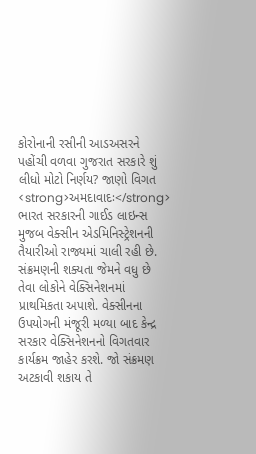કોરોનાની રસીની આડઅસરને પહોંચી વળવા ગુજરાત સરકારે શું લીધો મોટો નિર્ણય? જાણો વિગત
<strong>અમદાવાદઃ</strong> ભારત સરકારની ગાઈડ લાઇન્સ મુજબ વેક્સીન એડમિનિસ્ટ્રેશનની તૈયારીઓ રાજ્યમાં ચાલી રહી છે. સંક્રમણની શક્યતા જેમને વધુ છે તેવા લોકોને વેક્સિનેશનમાં પ્રાથમિકતા અપાશે. વેક્સીનના ઉપયોગની મંજૂરી મળ્યા બાદ કેન્દ્ર સરકાર વેક્સિનેશનનો વિગતવાર કાર્યક્રમ જાહેર કરશે. જો સંક્રમણ અટકાવી શકાય તે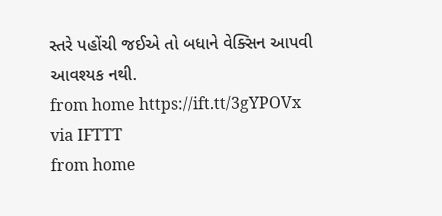સ્તરે પહોંચી જઈએ તો બધાને વેક્સિન આપવી આવશ્યક નથી.
from home https://ift.tt/3gYPOVx
via IFTTT
from home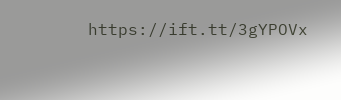https://ift.tt/3gYPOVx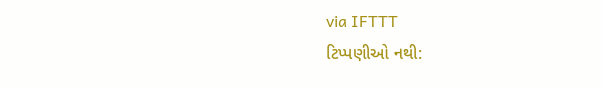via IFTTT
ટિપ્પણીઓ નથી: